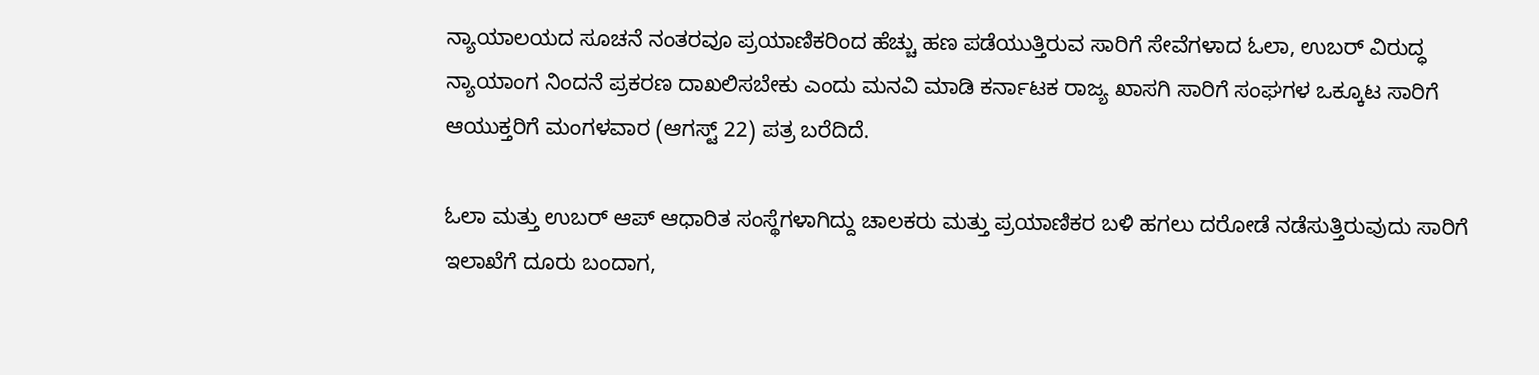ನ್ಯಾಯಾಲಯದ ಸೂಚನೆ ನಂತರವೂ ಪ್ರಯಾಣಿಕರಿಂದ ಹೆಚ್ಚು ಹಣ ಪಡೆಯುತ್ತಿರುವ ಸಾರಿಗೆ ಸೇವೆಗಳಾದ ಓಲಾ, ಉಬರ್ ವಿರುದ್ಧ ನ್ಯಾಯಾಂಗ ನಿಂದನೆ ಪ್ರಕರಣ ದಾಖಲಿಸಬೇಕು ಎಂದು ಮನವಿ ಮಾಡಿ ಕರ್ನಾಟಕ ರಾಜ್ಯ ಖಾಸಗಿ ಸಾರಿಗೆ ಸಂಘಗಳ ಒಕ್ಕೂಟ ಸಾರಿಗೆ ಆಯುಕ್ತರಿಗೆ ಮಂಗಳವಾರ (ಆಗಸ್ಟ್ 22) ಪತ್ರ ಬರೆದಿದೆ.

ಓಲಾ ಮತ್ತು ಉಬರ್ ಆಪ್ ಆಧಾರಿತ ಸಂಸ್ಥೆಗಳಾಗಿದ್ದು ಚಾಲಕರು ಮತ್ತು ಪ್ರಯಾಣಿಕರ ಬಳಿ ಹಗಲು ದರೋಡೆ ನಡೆಸುತ್ತಿರುವುದು ಸಾರಿಗೆ ಇಲಾಖೆಗೆ ದೂರು ಬಂದಾಗ,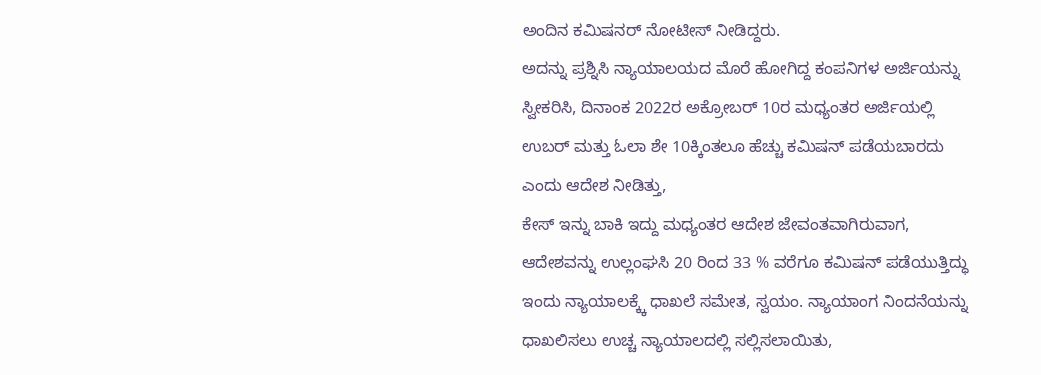ಅಂದಿನ ಕಮಿಷನರ್ ನೋಟೀಸ್ ನೀಡಿದ್ದರು.
ಅದನ್ನು ಪ್ರಶ್ನಿಸಿ ನ್ಯಾಯಾಲಯದ ಮೊರೆ ಹೋಗಿದ್ದ ಕಂಪನಿಗಳ ಅರ್ಜಿಯನ್ನು ಸ್ವೀಕರಿಸಿ, ದಿನಾಂಕ 2022ರ ಅಕ್ರೋಬರ್ 10ರ ಮಧ್ಯಂತರ ಅರ್ಜಿಯಲ್ಲಿ ಉಬರ್ ಮತ್ತು ಓಲಾ ಶೇ 10ಕ್ಕಿಂತಲೂ ಹೆಚ್ಚು ಕಮಿಷನ್ ಪಡೆಯಬಾರದು ಎಂದು ಆದೇಶ ನೀಡಿತ್ತು,
ಕೇಸ್ ಇನ್ನು ಬಾಕಿ ಇದ್ದು ಮಧ್ಯಂತರ ಆದೇಶ ಜೇವಂತವಾಗಿರುವಾಗ, ಆದೇಶವನ್ನು ಉಲ್ಲಂಘಸಿ 20 ರಿಂದ 33 % ವರೆಗೂ ಕಮಿಷನ್ ಪಡೆಯುತ್ತಿದ್ಧು ಇಂದು ನ್ಯಾಯಾಲಕ್ಕ್ಕೆ ಧಾಖಲೆ ಸಮೇತ, ಸ್ವಯಂ. ನ್ಯಾಯಾಂಗ ನಿಂದನೆಯನ್ನು ಧಾಖಲಿಸಲು ಉಚ್ಚ ನ್ಯಾಯಾಲದಲ್ಲಿ ಸಲ್ಲಿಸಲಾಯಿತು,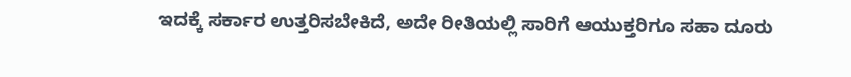ಇದಕ್ಕೆ ಸರ್ಕಾರ ಉತ್ತರಿಸಬೇಕಿದೆ, ಅದೇ ರೀತಿಯಲ್ಲಿ ಸಾರಿಗೆ ಆಯುಕ್ತರಿಗೂ ಸಹಾ ದೂರು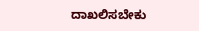ದಾಖಲಿಸಬೇಕು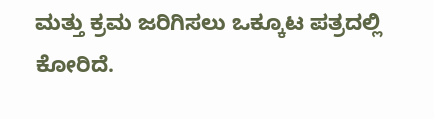ಮತ್ತು ಕ್ರಮ ಜರಿಗಿಸಲು ಒಕ್ಕೂಟ ಪತ್ರದಲ್ಲಿ ಕೋರಿದೆ.